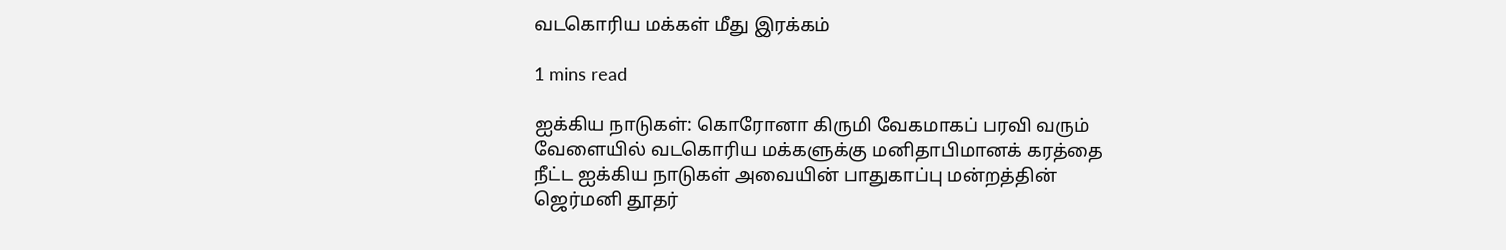வடகொரிய மக்கள் மீது இரக்கம்

1 mins read

ஐக்கிய நாடுகள்: கொரோனா கிருமி வேகமாகப் பரவி வரும் வேளையில் வடகொரிய மக்களுக்கு மனிதாபிமானக் கரத்தை நீட்ட ஐக்கிய நாடுகள் அவையின் பாதுகாப்பு மன்றத்தின் ஜெர்மனி தூதர்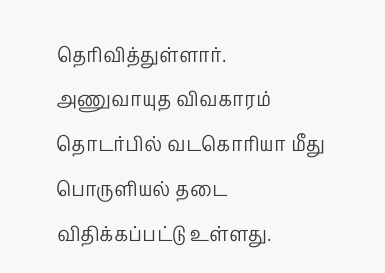தெரிவித்துள்ளார். அணுவாயுத விவகாரம் தொடர்பில் வடகொரியா மீது பொருளியல் தடை விதிக்கப்பட்டு உள்ளது.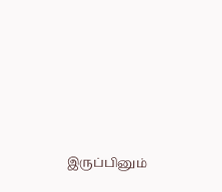இருப்பினும்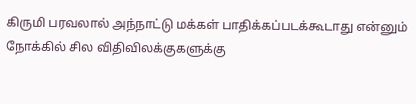கிருமி பரவலால் அந்நாட்டு மக்கள் பாதிக்கப்படக்கூடாது என்னும் நோக்கில் சில விதிவிலக்குகளுக்கு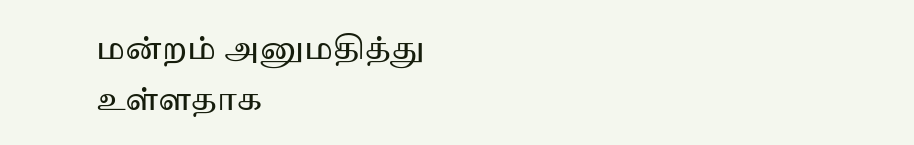மன்றம் அனுமதித்து உள்ளதாக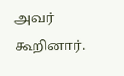அவர் கூறினார்.